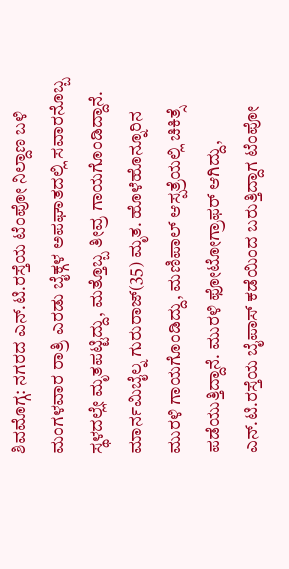ಶಿವಮೊಗ್ಗ: ನಗರದ ಎನ್.ಟಿ.ರಸ್ತೆಯ ಟೆಂಪೋ ನಿಲ್ದಾಣ ಬಳಿ ಮಂಗಳವಾರ ರಾತ್ರಿ ಎರಡು ಬೈಕ್ಗಳ ಅಪಘಾತದಲ್ಲಿ ಸವಾರನೊಬ್ಬ ಸ್ಥಳದಲ್ಲೇ ಮೃತಪಟ್ಟಿದ್ದು, ಮತ್ತೊಬ್ಬ ತೀವ್ರ ಗಾಯಗೊಂಡಿದ್ದಾನೆ. ಮಾರ್ನಮಿಬೈಲ್ನ ಗುರುರಾಜ್(35) ಮೃತ. ಹೊಳೆಹೊನ್ನೂರಿನ ಮುರಳಿ ಗಾಯಗೊಂಡಿದ್ದು, ಮಣಿಪಾಲ್ ಆಸ್ಪತ್ರೆಯಲ್ಲಿ ಚಿಕಿತ್ಸೆ ಪಡೆಯುತ್ತಿದ್ದಾನೆ. ಮುರಳಿ ಫೋಟೋಗ್ರಾಫರ್ ಆಗಿದ್ದು, ಎನ್.ಟಿ.ರಸ್ತೆಯ ಬೈಪಾಸ್ ಕಡೆಯಿಂದ ಬರುತ್ತಿದ್ದಾಗ ಟೆಂಪೋ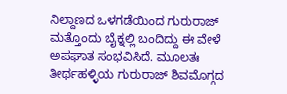ನಿಲ್ದಾಣದ ಒಳಗಡೆಯಿಂದ ಗುರುರಾಜ್ ಮತ್ತೊಂದು ಬೈಕ್ನಲ್ಲಿ ಬಂದಿದ್ದು ಈ ವೇಳೆ ಅಪಘಾತ ಸಂಭವಿಸಿದೆ. ಮೂಲತಃ ತೀರ್ಥಹಳ್ಳಿಯ ಗುರುರಾಜ್ ಶಿವಮೊಗ್ಗದ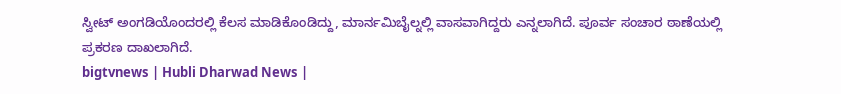ಸ್ವೀಟ್ ಅಂಗಡಿಯೊಂದರಲ್ಲಿ ಕೆಲಸ ಮಾಡಿಕೊಂಡಿದ್ದು, ಮಾರ್ನಮಿಬೈಲ್ನಲ್ಲಿ ವಾಸವಾಗಿದ್ದರು ಎನ್ನಲಾಗಿದೆ. ಪೂರ್ವ ಸಂಚಾರ ಠಾಣೆಯಲ್ಲಿ ಪ್ರಕರಣ ದಾಖಲಾಗಿದೆ.
bigtvnews | Hubli Dharwad News |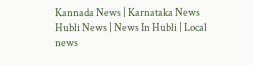Kannada News | Karnataka News Hubli News | News In Hubli | Local news